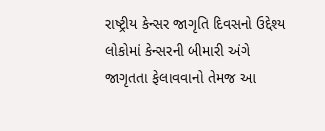રાષ્ટ્રીય કેન્સર જાગૃતિ દિવસનો ઉદ્દેશ્ય લોકોમાં કેન્સરની બીમારી અંગે જાગૃતતા ફેલાવવાનો તેમજ આ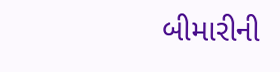બીમારીની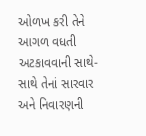ઓળખ કરી તેને આગળ વધતી અટકાવવાની સાથે-સાથે તેનાં સારવાર અને નિવારણની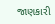જાણકારી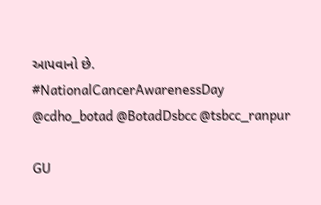આપવાનો છે.
#NationalCancerAwarenessDay
@cdho_botad @BotadDsbcc @tsbcc_ranpur

GU